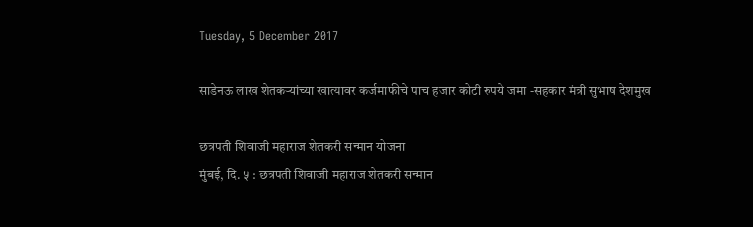Tuesday, 5 December 2017

साडेनऊ लाख शेतकऱ्यांच्या खात्यावर कर्जमाफीचे पाच हजार कोटी रुपये जमा -सहकार मंत्री सुभाष देशमुख

छत्रपती शिवाजी महाराज शेतकरी सन्मान योजना
मुंबई, दि. ५ : छत्रपती शिवाजी महाराज शेतकरी सन्मान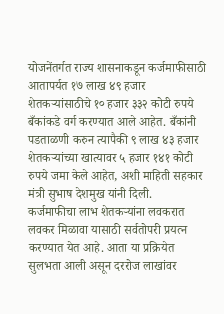योजनेंतर्गत राज्य शासनाकडून कर्जमाफीसाठी आतापर्यत १७ लाख ४९ हजार शेतकऱ्यांसाठीचे १० हजार ३३२ कोटी रुपये बँकांकडे वर्ग करण्यात आले आहेत. बँकांनी पडताळणी करुन त्यापैकी ९ लाख ४३ हजार शेतकऱ्यांच्या खात्यावर ५ हजार १४१ कोटी रुपये जमा केले आहेत, अशी माहिती सहकार मंत्री सुभाष देशमुख यांनी दिली.
कर्जमाफीचा लाभ शेतकऱ्यांना लवकरात लवकर मिळावा यासाठी सर्वतोपरी प्रयत्न करण्यात येत आहे. आता या प्रक्रियेत सुलभता आली असून दररोज लाखांवर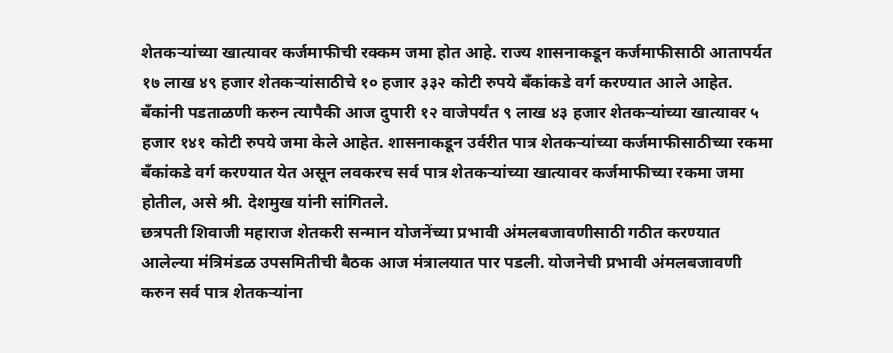शेतकऱ्यांच्या खात्यावर कर्जमाफीची रक्कम जमा होत आहे. राज्य शासनाकडून कर्जमाफीसाठी आतापर्यत १७ लाख ४९ हजार शेतकऱ्यांसाठीचे १० हजार ३३२ कोटी रुपये बँकांकडे वर्ग करण्यात आले आहेत. बँकांनी पडताळणी करुन त्यापैकी आज दुपारी १२ वाजेपर्यंत ९ लाख ४३ हजार शेतकऱ्यांच्या खात्यावर ५ हजार १४१ कोटी रुपये जमा केले आहेत. शासनाकडून उर्वरीत पात्र शेतकऱ्यांच्या कर्जमाफीसाठीच्या रकमा बँकांकडे वर्ग करण्यात येत असून लवकरच सर्व पात्र शेतकऱ्यांच्या खात्यावर कर्जमाफीच्या रकमा जमा होतील, असे श्री. देशमुख यांनी सांगितले.
छत्रपती शिवाजी महाराज शेतकरी सन्मान योजनेंच्या प्रभावी अंमलबजावणीसाठी गठीत करण्यात आलेल्या मंत्रिमंडळ उपसमितीची बैठक आज मंत्रालयात पार पडली. योजनेची प्रभावी अंमलबजावणी करुन सर्व पात्र शेतकऱ्यांना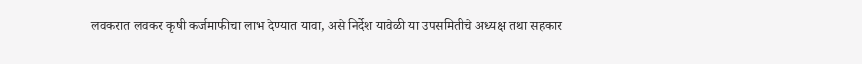लवकरात लवकर कृषी कर्जमाफीचा लाभ देण्यात यावा, असे निर्देश यावेळी या उपसमितीचे अध्यक्ष तथा सहकार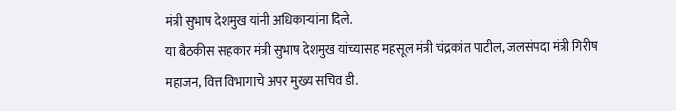मंत्री सुभाष देशमुख यांनी अधिकाऱ्यांना दिले.
या बैठकीस सहकार मंत्री सुभाष देशमुख यांच्यासह महसूल मंत्री चंद्रकांत पाटील, जलसंपदा मंत्री गिरीष महाजन, वित्त विभागाचे अपर मुख्य सचिव डी.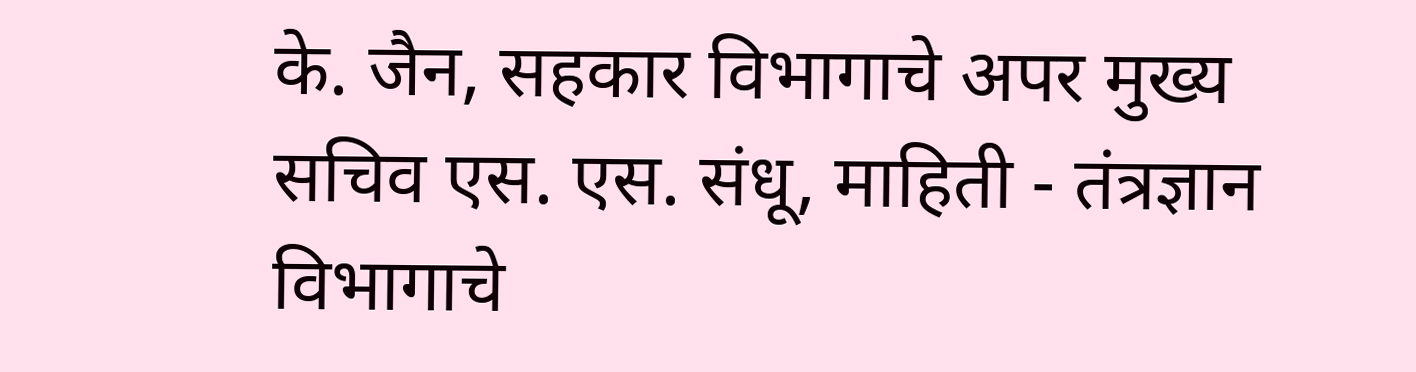के. जैन, सहकार विभागाचे अपर मुख्य सचिव एस. एस. संधू, माहिती - तंत्रज्ञान विभागाचे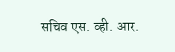सचिव एस. व्ही. आर.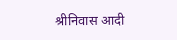श्रीनिवास आदी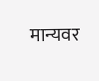मान्यवर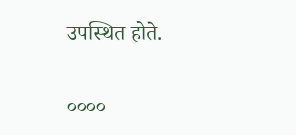उपस्थित होते.

००००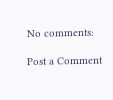No comments:

Post a Comment